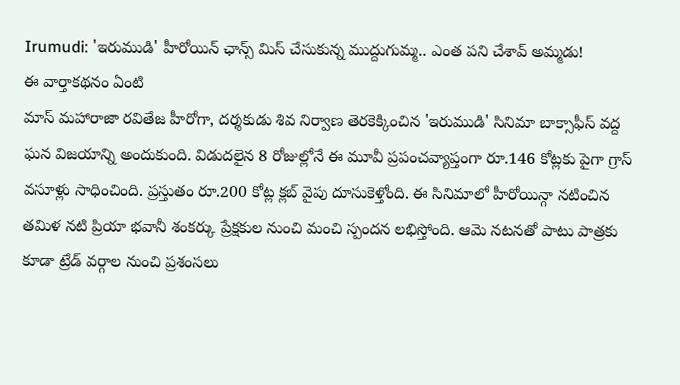Irumudi: 'ఇరుముడి' హీరోయిన్ ఛాన్స్ మిస్ చేసుకున్న ముద్దుగుమ్మ.. ఎంత పని చేశావ్ అమ్మడు!
ఈ వార్తాకథనం ఏంటి
మాస్ మహారాజా రవితేజ హీరోగా, దర్శకుడు శివ నిర్వాణ తెరకెక్కించిన 'ఇరుముడి' సినిమా బాక్సాఫీస్ వద్ద ఘన విజయాన్ని అందుకుంది. విడుదలైన 8 రోజుల్లోనే ఈ మూవీ ప్రపంచవ్యాప్తంగా రూ.146 కోట్లకు పైగా గ్రాస్ వసూళ్లు సాధించింది. ప్రస్తుతం రూ.200 కోట్ల క్లబ్ వైపు దూసుకెళ్తోంది. ఈ సినిమాలో హీరోయిన్గా నటించిన తమిళ నటి ప్రియా భవానీ శంకర్కు ప్రేక్షకుల నుంచి మంచి స్పందన లభిస్తోంది. ఆమె నటనతో పాటు పాత్రకు కూడా ట్రేడ్ వర్గాల నుంచి ప్రశంసలు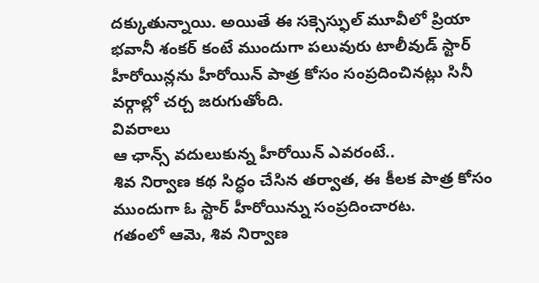దక్కుతున్నాయి. అయితే ఈ సక్సెస్ఫుల్ మూవీలో ప్రియా భవానీ శంకర్ కంటే ముందుగా పలువురు టాలీవుడ్ స్టార్ హీరోయిన్లను హీరోయిన్ పాత్ర కోసం సంప్రదించినట్లు సినీ వర్గాల్లో చర్చ జరుగుతోంది.
వివరాలు
ఆ ఛాన్స్ వదులుకున్న హీరోయిన్ ఎవరంటే..
శివ నిర్వాణ కథ సిద్ధం చేసిన తర్వాత, ఈ కీలక పాత్ర కోసం ముందుగా ఓ స్టార్ హీరోయిన్ను సంప్రదించారట.
గతంలో ఆమె, శివ నిర్వాణ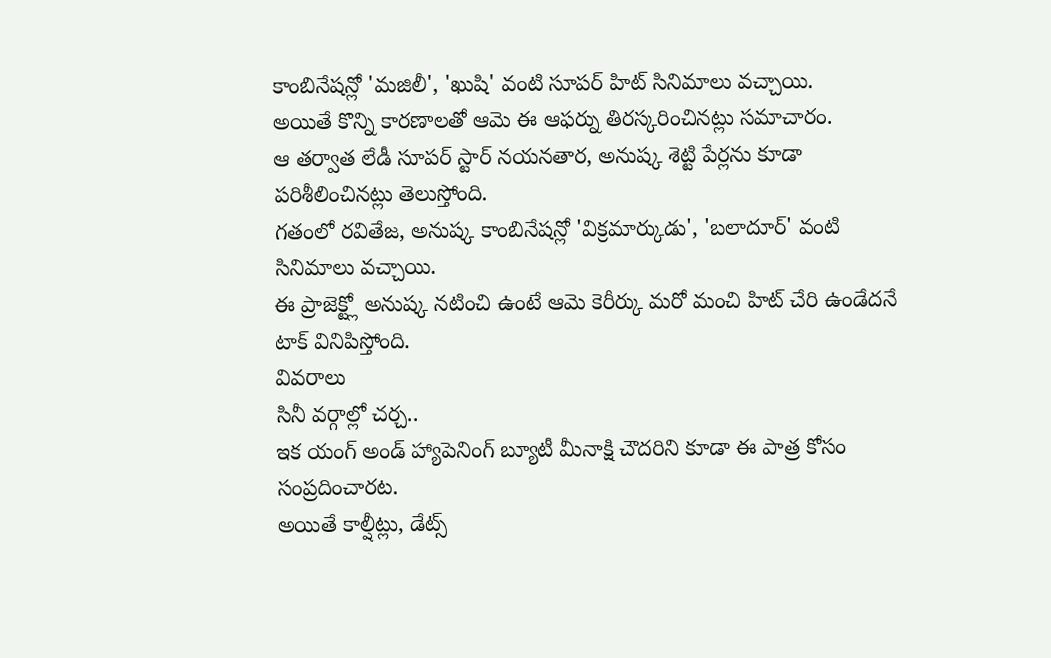కాంబినేషన్లో 'మజిలీ', 'ఖుషి' వంటి సూపర్ హిట్ సినిమాలు వచ్చాయి.
అయితే కొన్ని కారణాలతో ఆమె ఈ ఆఫర్ను తిరస్కరించినట్లు సమాచారం.
ఆ తర్వాత లేడీ సూపర్ స్టార్ నయనతార, అనుష్క శెట్టి పేర్లను కూడా పరిశీలించినట్లు తెలుస్తోంది.
గతంలో రవితేజ, అనుష్క కాంబినేషన్లో 'విక్రమార్కుడు', 'బలాదూర్' వంటి సినిమాలు వచ్చాయి.
ఈ ప్రాజెక్ట్లో అనుష్క నటించి ఉంటే ఆమె కెరీర్కు మరో మంచి హిట్ చేరి ఉండేదనే టాక్ వినిపిస్తోంది.
వివరాలు
సినీ వర్గాల్లో చర్చ..
ఇక యంగ్ అండ్ హ్యాపెనింగ్ బ్యూటీ మీనాక్షి చౌదరిని కూడా ఈ పాత్ర కోసం సంప్రదించారట.
అయితే కాల్షీట్లు, డేట్స్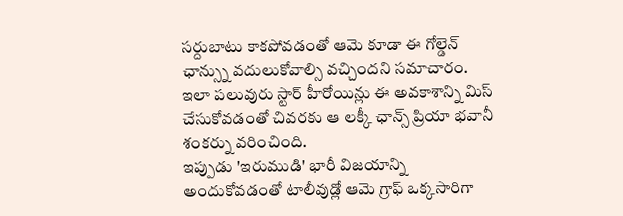సర్దుబాటు కాకపోవడంతో ఆమె కూడా ఈ గోల్డెన్ ఛాన్స్ను వదులుకోవాల్సి వచ్చిందని సమాచారం.
ఇలా పలువురు స్టార్ హీరోయిన్లు ఈ అవకాశాన్ని మిస్ చేసుకోవడంతో చివరకు ఆ లక్కీ ఛాన్స్ ప్రియా భవానీ శంకర్ను వరించింది.
ఇప్పుడు 'ఇరుముడి' భారీ విజయాన్ని అందుకోవడంతో టాలీవుడ్లో ఆమె గ్రాఫ్ ఒక్కసారిగా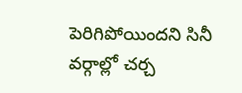పెరిగిపోయిందని సినీ వర్గాల్లో చర్చ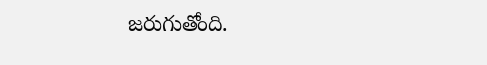జరుగుతోంది.